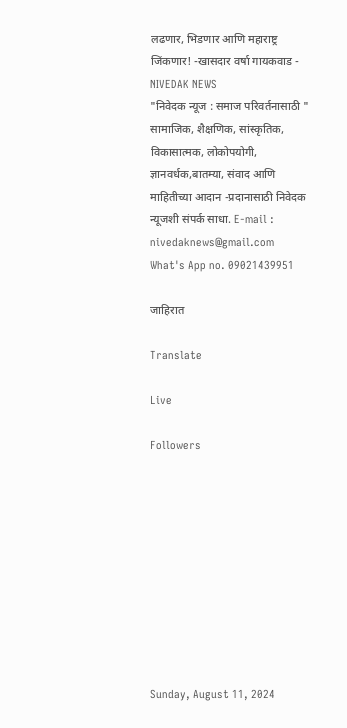लढणार, भिडणार आणि महाराष्ट्र जिंकणार! -खासदार वर्षा गायकवाड - NIVEDAK NEWS
"निवेदक न्यूज : समाज परिवर्तनासाठी " सामाजिक, शैक्षणिक, सांस्कृतिक, विकासात्मक, लोकोपयोगी, ज्ञानवर्धक,बातम्या, संवाद आणि माहितीच्या आदान -प्रदानासाठी निवेदक न्यूजशी संपर्क साधा. E-mail : nivedaknews@gmail.com What's App no. 09021439951

जाहिरात

Translate

Live

Followers










Sunday, August 11, 2024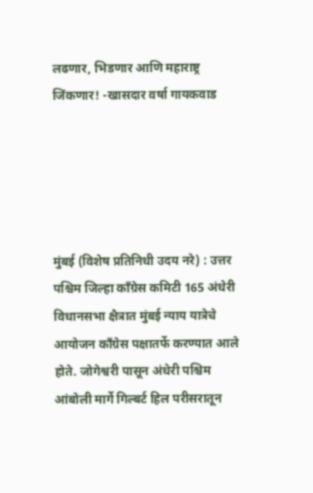लढणार, भिडणार आणि महाराष्ट्र जिंकणार! -खासदार वर्षा गायकवाड





मुंबई (विशेष प्रतिनिधी उदय नरे) : उत्तर पश्चिम जिल्हा काँग्रेस कमिटी 165 अंधेरी विधानसभा क्षैत्रात मुंबई न्याय यात्रेचे आयोजन काँग्रेस पक्षातर्फे करण्यात आले होते. जोगेश्वरी पासून अंधेरी पश्चिम आंबोली मार्गे गिल्बर्ट हिल परीसरातून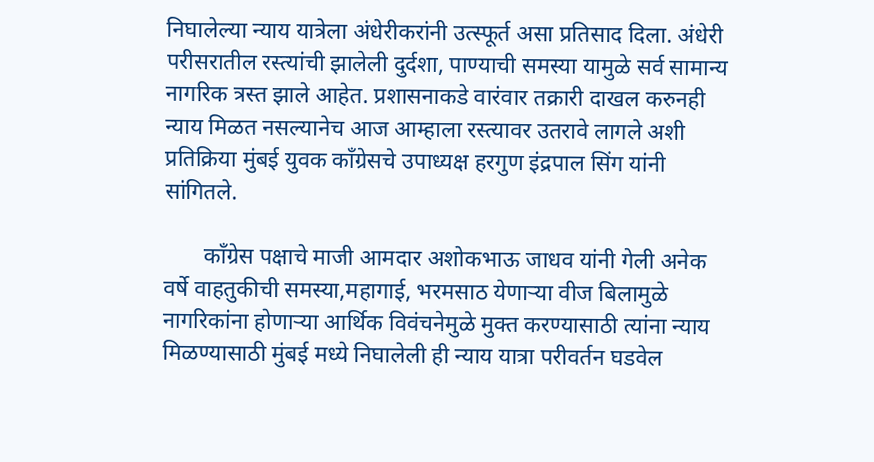निघालेल्या न्याय यात्रेला अंधेरीकरांनी उत्स्फूर्त असा प्रतिसाद दिला. अंधेरी परीसरातील रस्त्यांची झालेली दुर्दशा, पाण्याची समस्या यामुळे सर्व सामान्य नागरिक त्रस्त झाले आहेत. प्रशासनाकडे वारंवार तक्रारी दाखल करुनही न्याय मिळत नसल्यानेच आज आम्हाला रस्त्यावर उतरावे लागले अशी प्रतिक्रिया मुंबई युवक काँग्रेसचे उपाध्यक्ष हरगुण इंद्रपाल सिंग यांनी सांगितले.

       काँग्रेस पक्षाचे माजी आमदार अशोकभाऊ जाधव यांनी गेली अनेक वर्षे वाहतुकीची समस्या,महागाई, भरमसाठ येणाऱ्या वीज बिलामुळे नागरिकांना होणाऱ्या आर्थिक विवंचनेमुळे मुक्त करण्यासाठी त्यांना न्याय मिळण्यासाठी मुंबई मध्ये निघालेली ही न्याय यात्रा परीवर्तन घडवेल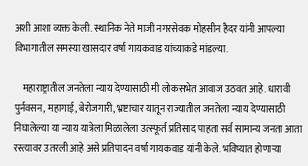अशी आशा व्यक्त केली. स्थानिक नेते माजी नगरसेवक मोहसीन हैदर यांनी आपल्या विभागातील समस्या खासदार वर्षा गायकवाड यांच्याकडे मांडल्या.

    महाराष्ट्रातील जनतेला न्याय देण्यासाठी मी लोकसभेत आवाज उठवत आहे. धारावी पुर्नवसन, महागाई, बेरोजगारी, भ्रष्टाचार यातून राज्यातील जनतेला न्याय देण्यासाठी निघालेल्या या न्याय यात्रेला मिळालेला उत्स्फूर्त प्रतिसाद पाहता सर्व सामान्य जनता आता रस्त्यावर उतरली आहे असे प्रतिपादन वर्षा गायकवाड यांनी केले. भविष्यात होणाऱ्या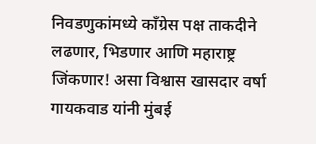निवडणुकांमध्ये काँग्रेस पक्ष ताकदीने लढणार, भिडणार आणि महाराष्ट्र जिंकणार! असा विश्वास खासदार वर्षा गायकवाड यांनी मुंबई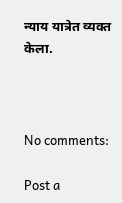न्याय यात्रेत व्यक्त केला.



No comments:

Post a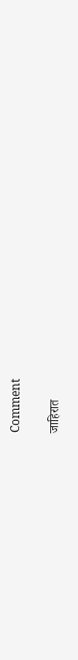Comment

जाहिरात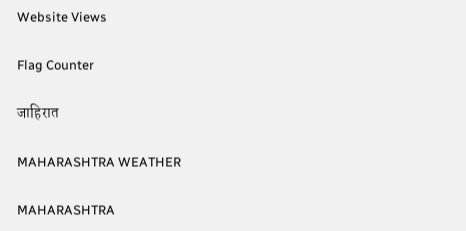Website Views

Flag Counter

जाहिरात

MAHARASHTRA WEATHER

MAHARASHTRA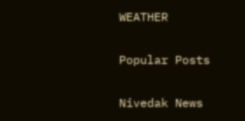WEATHER

Popular Posts

Nivedak News